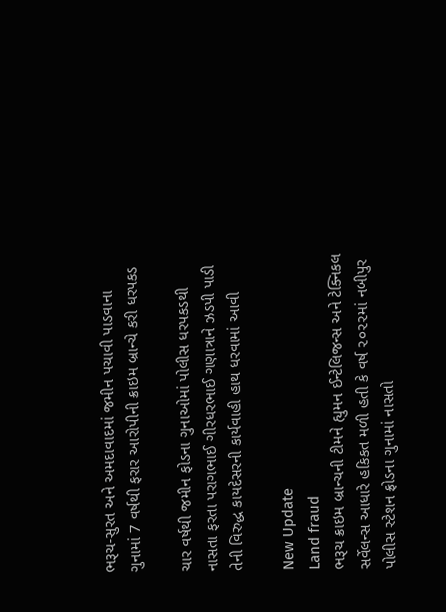ભરૂચ-સુરત અને અમદાવાદમાં જમીન પચાવી પાડવાના ગુનામાં 7 વર્ષથી ફરાર આરોપીની ક્રાઇમ બ્રાન્ચે કરી ધરપકડ

ચાર વર્ષથી જમીન ફોડના ગુનાઓમાં પોલીસ ધરપકડથી નાસતા ફરતા પરાગભાઈ ગીરધરભાઈ ગણાત્રાને ઝડપી પાડી તેની વિરુદ્ધ કાયદેસરની કાર્યવાહી હાથ ધરવામાં આવી

New Update
Land fraud
ભરૂચ ક્રાઇમ બ્રાન્ચની ટીમને હ્યુમન ઈન્ટેલિજન્સ અને ટેક્નિકલ સર્વેલન્સ આધારે હકિકત મળી હતી કે વર્ષ ૨૦૨૨માં નબીપુર પોલીસ સ્ટેશન ફ્રોડના ગુનામાં નાસતો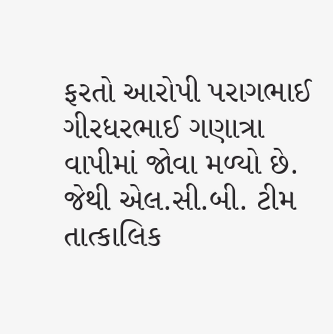ફરતો આરોપી પરાગભાઈ ગીરધરભાઈ ગણાત્રા વાપીમાં જોવા મળ્યો છે. જેથી એલ.સી.બી. ટીમ તાત્કાલિક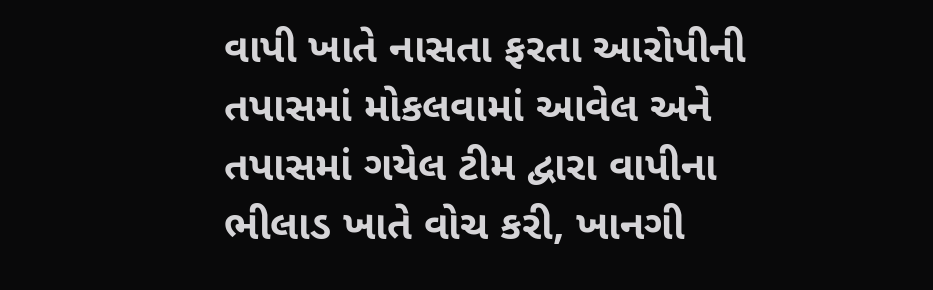વાપી ખાતે નાસતા ફરતા આરોપીની તપાસમાં મોકલવામાં આવેલ અને તપાસમાં ગયેલ ટીમ દ્વારા વાપીના ભીલાડ ખાતે વોચ કરી, ખાનગી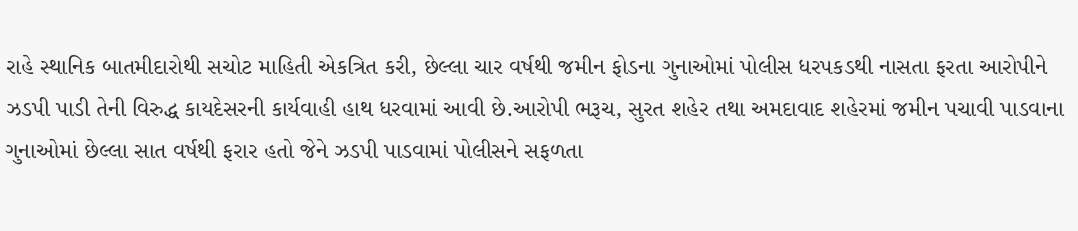રાહે સ્થાનિક બાતમીદારોથી સચોટ માહિતી એકત્રિત કરી, છેલ્લા ચાર વર્ષથી જમીન ફોડના ગુનાઓમાં પોલીસ ધરપકડથી નાસતા ફરતા આરોપીને ઝડપી પાડી તેની વિરુદ્ધ કાયદેસરની કાર્યવાહી હાથ ધરવામાં આવી છે.આરોપી ભરૂચ, સુરત શહેર તથા અમદાવાદ શહેરમાં જમીન પચાવી પાડવાના ગુનાઓમાં છેલ્લા સાત વર્ષથી ફરાર હતો જેને ઝડપી પાડવામાં પોલીસને સફળતા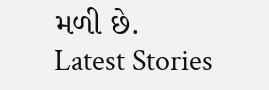મળી છે.
Latest Stories